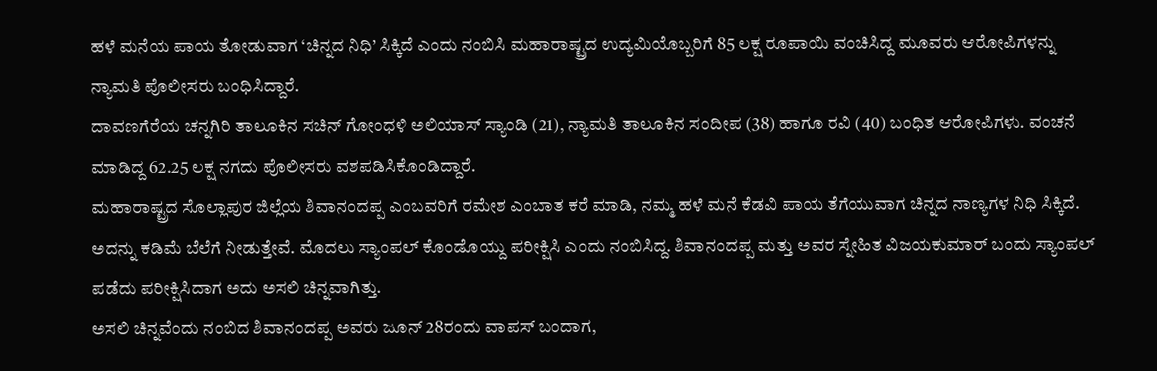ಹಳೆ ಮನೆಯ ಪಾಯ ತೋಡುವಾಗ ‘ಚಿನ್ನದ ನಿಧಿ’ ಸಿಕ್ಕಿದೆ ಎಂದು ನಂಬಿಸಿ ಮಹಾರಾಷ್ಟ್ರದ ಉದ್ಯಮಿಯೊಬ್ಬರಿಗೆ 85 ಲಕ್ಷ ರೂಪಾಯಿ ವಂಚಿಸಿದ್ದ ಮೂವರು ಆರೋಪಿಗಳನ್ನು ನ್ಯಾಮತಿ ಪೊಲೀಸರು ಬಂಧಿಸಿದ್ದಾರೆ.
ದಾವಣಗೆರೆಯ ಚನ್ನಗಿರಿ ತಾಲೂಕಿನ ಸಚಿನ್ ಗೋಂಧಳಿ ಅಲಿಯಾಸ್ ಸ್ಯಾಂಡಿ (21), ನ್ಯಾಮತಿ ತಾಲೂಕಿನ ಸಂದೀಪ (38) ಹಾಗೂ ರವಿ (40) ಬಂಧಿತ ಆರೋಪಿಗಳು. ವಂಚನೆ ಮಾಡಿದ್ದ 62.25 ಲಕ್ಷ ನಗದು ಪೊಲೀಸರು ವಶಪಡಿಸಿಕೊಂಡಿದ್ದಾರೆ.
ಮಹಾರಾಷ್ಟ್ರದ ಸೊಲ್ಲಾಪುರ ಜಿಲ್ಲೆಯ ಶಿವಾನಂದಪ್ಪ ಎಂಬವರಿಗೆ ರಮೇಶ ಎಂಬಾತ ಕರೆ ಮಾಡಿ, ನಮ್ಮ ಹಳೆ ಮನೆ ಕೆಡವಿ ಪಾಯ ತೆಗೆಯುವಾಗ ಚಿನ್ನದ ನಾಣ್ಯಗಳ ನಿಧಿ ಸಿಕ್ಕಿದೆ. ಅದನ್ನು ಕಡಿಮೆ ಬೆಲೆಗೆ ನೀಡುತ್ತೇವೆ. ಮೊದಲು ಸ್ಯಾಂಪಲ್ ಕೊಂಡೊಯ್ದು ಪರೀಕ್ಷಿಸಿ ಎಂದು ನಂಬಿಸಿದ್ದ. ಶಿವಾನಂದಪ್ಪ ಮತ್ತು ಅವರ ಸ್ನೇಹಿತ ವಿಜಯಕುಮಾರ್ ಬಂದು ಸ್ಯಾಂಪಲ್ ಪಡೆದು ಪರೀಕ್ಷಿಸಿದಾಗ ಅದು ಅಸಲಿ ಚಿನ್ನವಾಗಿತ್ತು.
ಅಸಲಿ ಚಿನ್ನವೆಂದು ನಂಬಿದ ಶಿವಾನಂದಪ್ಪ ಅವರು ಜೂನ್ 28ರಂದು ವಾಪಸ್ ಬಂದಾಗ,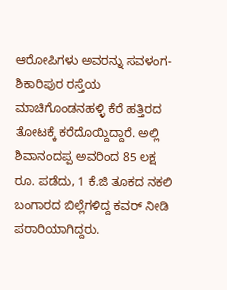ಆರೋಪಿಗಳು ಅವರನ್ನು ಸವಳಂಗ-ಶಿಕಾರಿಪುರ ರಸ್ತೆಯ ಮಾಚಿಗೊಂಡನಹಳ್ಳಿ ಕೆರೆ ಹತ್ತಿರದ ತೋಟಕ್ಕೆ ಕರೆದೊಯ್ದಿದ್ದಾರೆ. ಅಲ್ಲಿ ಶಿವಾನಂದಪ್ಪ ಅವರಿಂದ 85 ಲಕ್ಷ ರೂ. ಪಡೆದು, 1 ಕೆ.ಜಿ ತೂಕದ ನಕಲಿ ಬಂಗಾರದ ಬಿಲ್ಲೆಗಳಿದ್ದ ಕವರ್ ನೀಡಿ ಪರಾರಿಯಾಗಿದ್ದರು.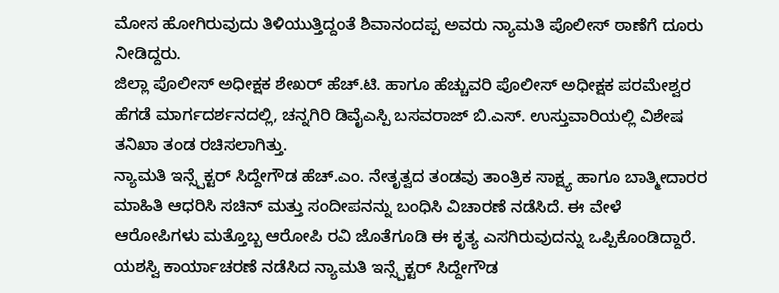ಮೋಸ ಹೋಗಿರುವುದು ತಿಳಿಯುತ್ತಿದ್ದಂತೆ ಶಿವಾನಂದಪ್ಪ ಅವರು ನ್ಯಾಮತಿ ಪೊಲೀಸ್ ಠಾಣೆಗೆ ದೂರು ನೀಡಿದ್ದರು.
ಜಿಲ್ಲಾ ಪೊಲೀಸ್ ಅಧೀಕ್ಷಕ ಶೇಖರ್ ಹೆಚ್.ಟಿ. ಹಾಗೂ ಹೆಚ್ಚುವರಿ ಪೊಲೀಸ್ ಅಧೀಕ್ಷಕ ಪರಮೇಶ್ವರ ಹೆಗಡೆ ಮಾರ್ಗದರ್ಶನದಲ್ಲಿ, ಚನ್ನಗಿರಿ ಡಿವೈಎಸ್ಪಿ ಬಸವರಾಜ್ ಬಿ.ಎಸ್. ಉಸ್ತುವಾರಿಯಲ್ಲಿ ವಿಶೇಷ ತನಿಖಾ ತಂಡ ರಚಿಸಲಾಗಿತ್ತು.
ನ್ಯಾಮತಿ ಇನ್ಸ್ಪೆಕ್ಟರ್ ಸಿದ್ದೇಗೌಡ ಹೆಚ್.ಎಂ. ನೇತೃತ್ವದ ತಂಡವು ತಾಂತ್ರಿಕ ಸಾಕ್ಷ್ಯ ಹಾಗೂ ಬಾತ್ಮೀದಾರರ ಮಾಹಿತಿ ಆಧರಿಸಿ ಸಚಿನ್ ಮತ್ತು ಸಂದೀಪನನ್ನು ಬಂಧಿಸಿ ವಿಚಾರಣೆ ನಡೆಸಿದೆ. ಈ ವೇಳೆ ಆರೋಪಿಗಳು ಮತ್ತೊಬ್ಬ ಆರೋಪಿ ರವಿ ಜೊತೆಗೂಡಿ ಈ ಕೃತ್ಯ ಎಸಗಿರುವುದನ್ನು ಒಪ್ಪಿಕೊಂಡಿದ್ದಾರೆ.
ಯಶಸ್ವಿ ಕಾರ್ಯಾಚರಣೆ ನಡೆಸಿದ ನ್ಯಾಮತಿ ಇನ್ಸ್ಪೆಕ್ಟರ್ ಸಿದ್ದೇಗೌಡ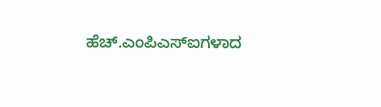ಹೆಚ್.ಎಂಪಿಎಸ್ಐಗಳಾದ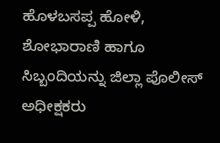ಹೊಳಬಸಪ್ಪ ಹೋಳಿ, ಶೋಭಾರಾಣಿ ಹಾಗೂ ಸಿಬ್ಬಂದಿಯನ್ನು ಜಿಲ್ಲಾ ಪೊಲೀಸ್ ಅಧೀಕ್ಷಕರು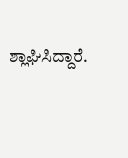ಶ್ಲಾಘಿಸಿದ್ದಾರೆ.